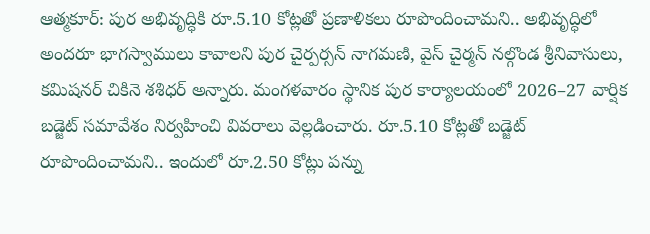ఆత్మకూర్: పుర అభివృద్ధికి రూ.5.10 కోట్లతో ప్రణాళికలు రూపొందించామని.. అభివృద్ధిలో అందరూ భాగస్వాములు కావాలని పుర చైర్పర్సన్ నాగమణి, వైస్ చైర్మన్ నల్గొండ శ్రీనివాసులు, కమిషనర్ చికినె శశిధర్ అన్నారు. మంగళవారం స్థానిక పుర కార్యాలయంలో 2026–27 వార్షిక బడ్జెట్ సమావేశం నిర్వహించి వివరాలు వెల్లడించారు. రూ.5.10 కోట్లతో బడ్జెట్ రూపొందించామని.. ఇందులో రూ.2.50 కోట్లు పన్ను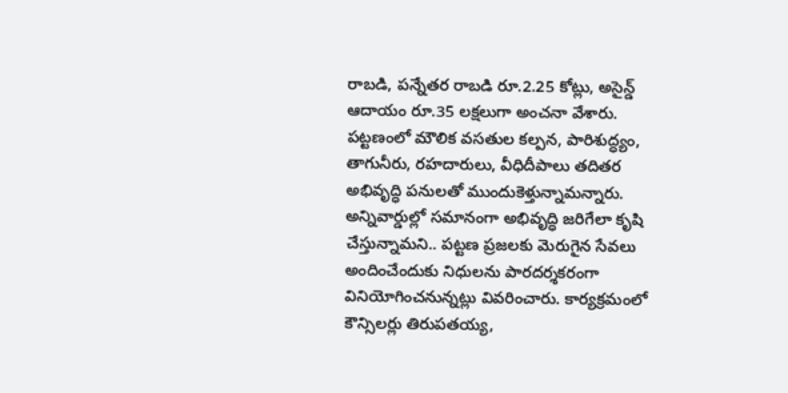రాబడి, పన్నేతర రాబడి రూ.2.25 కోట్లు, అసైన్డ్ ఆదాయం రూ.35 లక్షలుగా అంచనా వేశారు. పట్టణంలో మౌలిక వసతుల కల్పన, పారిశుద్ధ్యం, తాగునీరు, రహదారులు, వీధిదీపాలు తదితర అభివృద్ధి పనులతో ముందుకెళ్తున్నామన్నారు. అన్నివార్డుల్లో సమానంగా అభివృద్ధి జరిగేలా కృషి చేస్తున్నామని.. పట్టణ ప్రజలకు మెరుగైన సేవలు అందించేందుకు నిధులను పారదర్శకరంగా వినియోగించనున్నట్లు వివరించారు. కార్యక్రమంలో కౌన్సిలర్లు తిరుపతయ్య,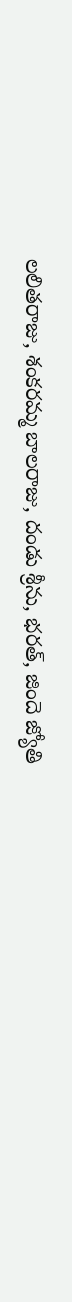లలితరాజు, శంకరమ్మ బాలరాజు, దండు శ్రీను, భరత్, జిందె జ్యోతి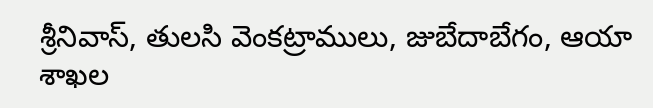శ్రీనివాస్, తులసి వెంకట్రాములు, జుబేదాబేగం, ఆయా శాఖల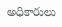అధికారులు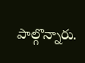పాల్గొన్నారు.